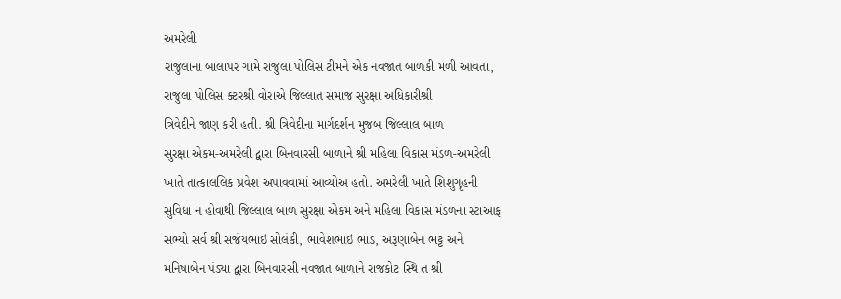અમરેલી
રાજુલાના બાલાપર ગામે રાજુલા પોલિસ ટીમને એક નવજાત બાળકી મળી આવતા,
રાજુલા પોલિસ ક્ટરશ્રી વોરાએ જિલ્લાત સમાજ સુરક્ષા અધિકારીશ્રી
ત્રિવેદીને જાણ કરી હતી. શ્રી ત્રિવેદીના માર્ગદર્શન મુજબ જિલ્લાલ બાળ
સુરક્ષા એકમ-અમરેલી દ્વારા બિનવારસી બાળાને શ્રી મહિલા વિકાસ મંડળ-અમરેલી
ખાતે તાત્કાલલિક પ્રવેશ અપાવવામાં આવ્યોઅ હતો. અમરેલી ખાતે શિશુગૃહની
સુવિધા ન હોવાથી જિલ્લાલ બાળ સુરક્ષા એકમ અને મહિલા વિકાસ મંડળના સ્ટાઆફ
સભ્યો સર્વ શ્રી સજંયભાઇ સોલંકી, ભાવેશભાઇ ભાડ, અરૂણાબેન ભટ્ટ અને
મનિષાબેન પંડ્યા દ્વારા બિનવારસી નવજાત બાળાને રાજકોટ સ્થિ ત શ્રી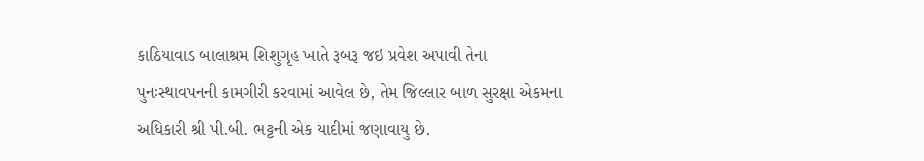કાઠિયાવાડ બાલાશ્રમ શિશુગૃહ ખાતે રૂબરૂ જઇ પ્રવેશ અપાવી તેના
પુનઃસ્થાવપનની કામગીરી કરવામાં આવેલ છે, તેમ જિલ્લાર બાળ સુરક્ષા એકમના
અધિકારી શ્રી પી.બી. ભટ્ટની એક યાદીમાં જણાવાયુ છે.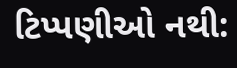ટિપ્પણીઓ નથી: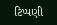ટિપ્પણી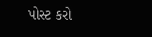પોસ્ટ કરો